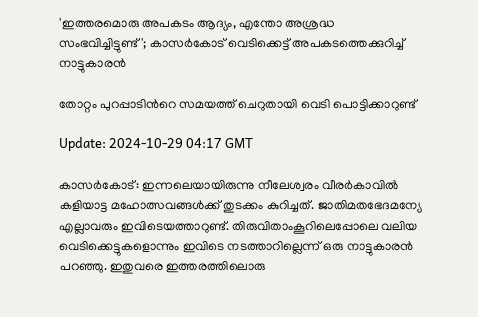'ഇത്തരമൊരു അപകടം ആദ്യം, എന്തോ അശ്രദ്ധ സംഭവിച്ചിട്ടുണ്ട്'; കാസര്‍കോട് വെടിക്കെട്ട് അപകടത്തെക്കുറിച്ച് നാട്ടുകാരന്‍

തോറ്റം പുറപ്പാടിന്‍റെ സമയത്ത് ചെറുതായി വെടി പൊട്ടിക്കാറുണ്ട്

Update: 2024-10-29 04:17 GMT

കാസര്‍കോട്: ഇന്നലെയായിരുന്നു നീലേശ്വരം വീരര്‍കാവില്‍ കളിയാട്ട മഹോത്സവങ്ങള്‍ക്ക് തുടക്കം കുറിച്ചത്. ജാതിമതഭേദമന്യേ എല്ലാവരും ഇവിടെയത്താറുണ്ട്. തിരുവിതാംകൂറിലെപ്പോലെ വലിയ വെടിക്കെട്ടുകളൊന്നും ഇവിടെ നടത്താറില്ലെന്ന് ഒരു നാട്ടുകാരന്‍ പറഞ്ഞു. ഇതുവരെ ഇത്തരത്തിലൊരു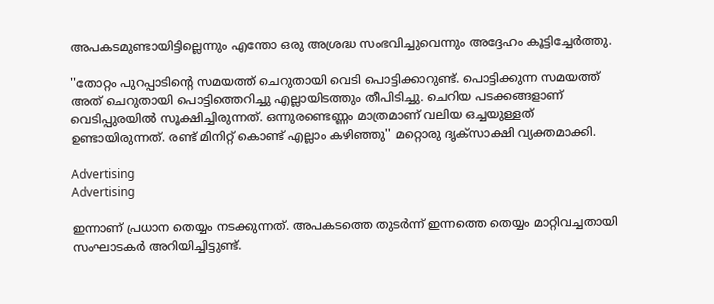അപകടമുണ്ടായിട്ടില്ലെന്നും എന്തോ ഒരു അശ്രദ്ധ സംഭവിച്ചുവെന്നും അദ്ദേഹം കൂട്ടിച്ചേര്‍ത്തു.

''തോറ്റം പുറപ്പാടിന്‍റെ സമയത്ത് ചെറുതായി വെടി പൊട്ടിക്കാറുണ്ട്. പൊട്ടിക്കുന്ന സമയത്ത് അത് ചെറുതായി പൊട്ടിത്തെറിച്ചു എല്ലായിടത്തും തീപിടിച്ചു. ചെറിയ പടക്കങ്ങളാണ് വെടിപ്പുരയില്‍ സൂക്ഷിച്ചിരുന്നത്. ഒന്നുരണ്ടെണ്ണം മാത്രമാണ് വലിയ ഒച്ചയുള്ളത് ഉണ്ടായിരുന്നത്. രണ്ട് മിനിറ്റ് കൊണ്ട് എല്ലാം കഴിഞ്ഞു'' മറ്റൊരു ദൃക്സാക്ഷി വ്യക്തമാക്കി.

Advertising
Advertising

ഇന്നാണ് പ്രധാന തെയ്യം നടക്കുന്നത്. അപകടത്തെ തുടര്‍ന്ന് ഇന്നത്തെ തെയ്യം മാറ്റിവച്ചതായി സംഘാടകര്‍ അറിയിച്ചിട്ടുണ്ട്.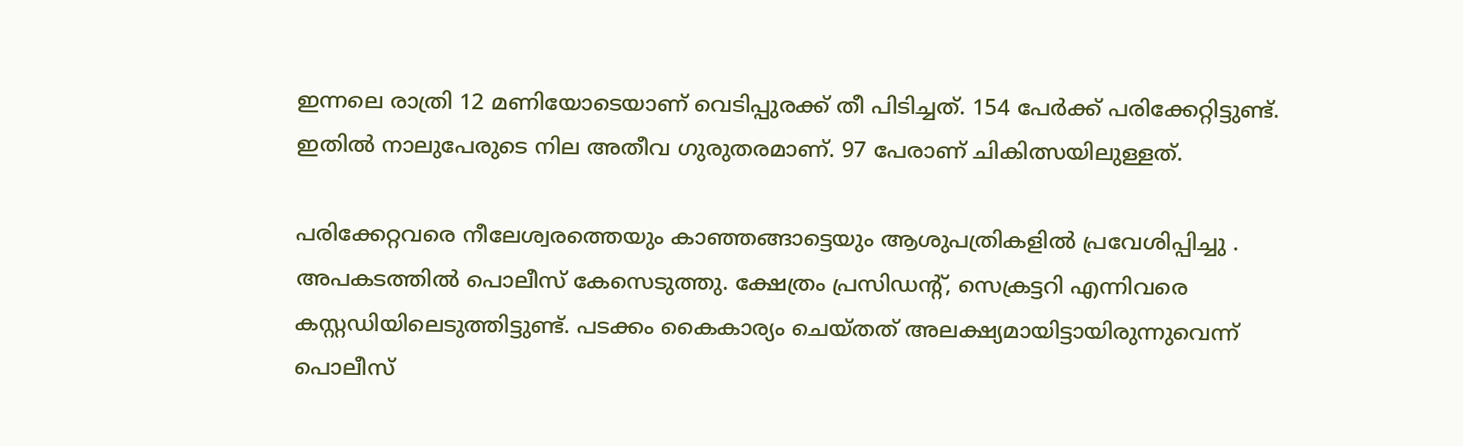ഇന്നലെ രാത്രി 12 മണിയോടെയാണ് വെടിപ്പുരക്ക് തീ പിടിച്ചത്. 154 പേർക്ക് പരിക്കേറ്റിട്ടുണ്ട്. ഇതിൽ നാലുപേരുടെ നില അതീവ ഗുരുതരമാണ്. 97 പേരാണ് ചികിത്സയിലുള്ളത്.

പരിക്കേറ്റവരെ നീലേശ്വരത്തെയും കാഞ്ഞങ്ങാട്ടെയും ആശുപത്രികളിൽ പ്രവേശിപ്പിച്ചു . അപകടത്തിൽ പൊലീസ് കേസെടുത്തു. ക്ഷേത്രം പ്രസിഡന്‍റ്, സെക്രട്ടറി എന്നിവരെ കസ്റ്റഡിയിലെടുത്തിട്ടുണ്ട്. പടക്കം കൈകാര്യം ചെയ്തത് അലക്ഷ്യമായിട്ടായിരുന്നുവെന്ന് പൊലീസ്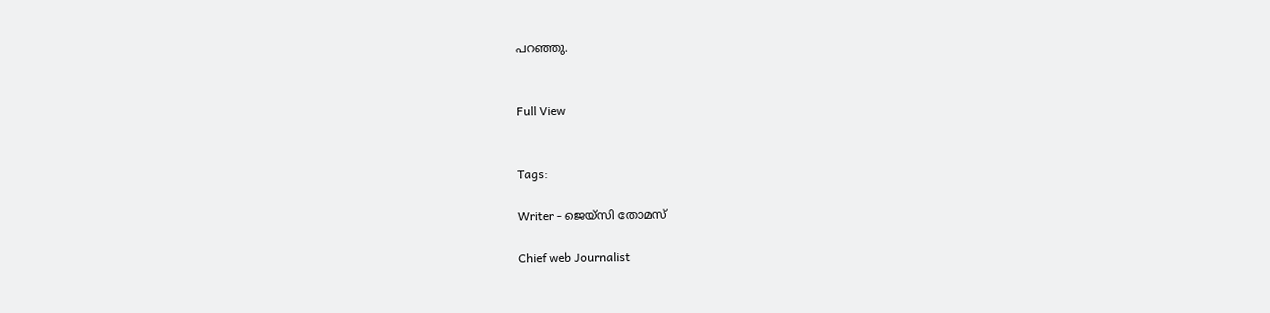പറഞ്ഞു.


Full View


Tags:

Writer - ജെയ്സി തോമസ്

Chief web Journalist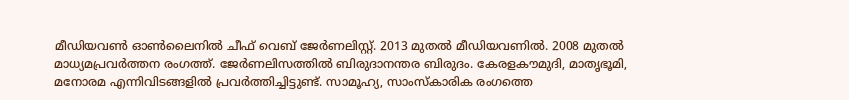മീഡിയവൺ ഓൺലൈനിൽ ചീഫ് വെബ് ജേർണലിസ്റ്റ്. 2013 മുതൽ മീഡിയവണിൽ. 2008 മുതൽ മാധ്യമപ്രവർത്തന രംഗത്ത്. ജേർണലിസത്തിൽ ബിരുദാനന്തര ബിരുദം. കേരളകൗമുദി, മാതൃഭൂമി, മനോരമ എന്നിവിടങ്ങളിൽ പ്രവർത്തിച്ചിട്ടുണ്ട്. സാമൂഹ്യ, സാംസ്‌കാരിക രംഗത്തെ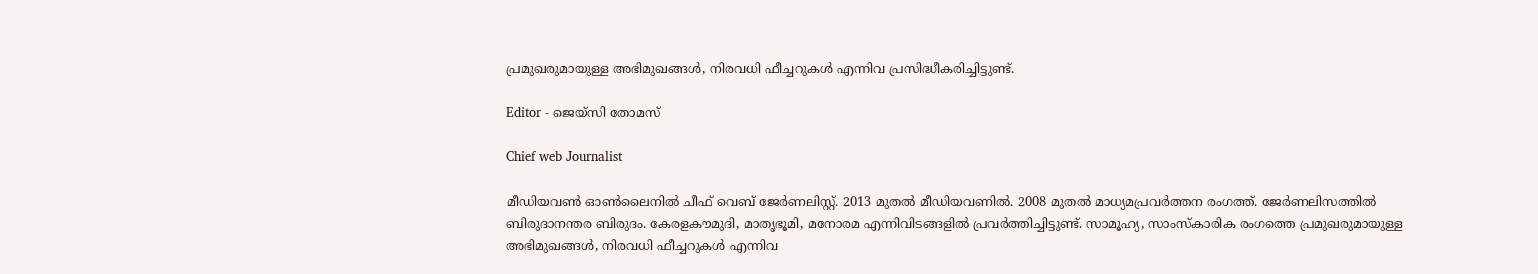പ്രമുഖരുമായുള്ള അഭിമുഖങ്ങൾ, നിരവധി ഫീച്ചറുകൾ എന്നിവ പ്രസിദ്ധീകരിച്ചിട്ടുണ്ട്.

Editor - ജെയ്സി തോമസ്

Chief web Journalist

മീഡിയവൺ ഓൺലൈനിൽ ചീഫ് വെബ് ജേർണലിസ്റ്റ്. 2013 മുതൽ മീഡിയവണിൽ. 2008 മുതൽ മാധ്യമപ്രവർത്തന രംഗത്ത്. ജേർണലിസത്തിൽ ബിരുദാനന്തര ബിരുദം. കേരളകൗമുദി, മാതൃഭൂമി, മനോരമ എന്നിവിടങ്ങളിൽ പ്രവർത്തിച്ചിട്ടുണ്ട്. സാമൂഹ്യ, സാംസ്‌കാരിക രംഗത്തെ പ്രമുഖരുമായുള്ള അഭിമുഖങ്ങൾ, നിരവധി ഫീച്ചറുകൾ എന്നിവ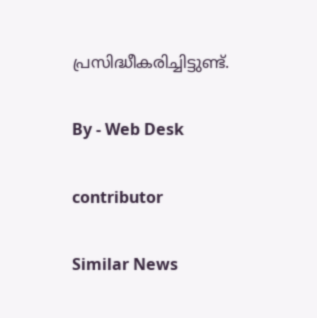പ്രസിദ്ധീകരിച്ചിട്ടുണ്ട്.

By - Web Desk

contributor

Similar News